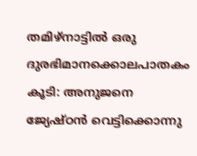തമിഴ്നാട്ടിൽ ഒരു ദുരഭിമാനക്കൊലപാതകം കൂടി: അനുജനെ ജ്യേഷ്ഠൻ വെട്ടിക്കൊന്നു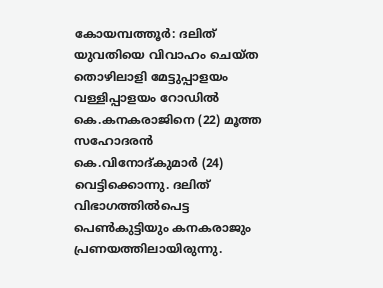കോയമ്പത്തൂർ: ദലിത് യുവതിയെ വിവാഹം ചെയ്ത തൊഴിലാളി മേട്ടുപ്പാളയം വള്ളിപ്പാളയം റോഡിൽ കെ.കനകരാജിനെ (22) മൂത്ത സഹോദരൻ കെ.വിനോദ്കുമാർ (24) വെട്ടിക്കൊന്നു. ദലിത് വിഭാഗത്തിൽപെട്ട പെൺകുട്ടിയും കനകരാജും പ്രണയത്തിലായിരുന്നു.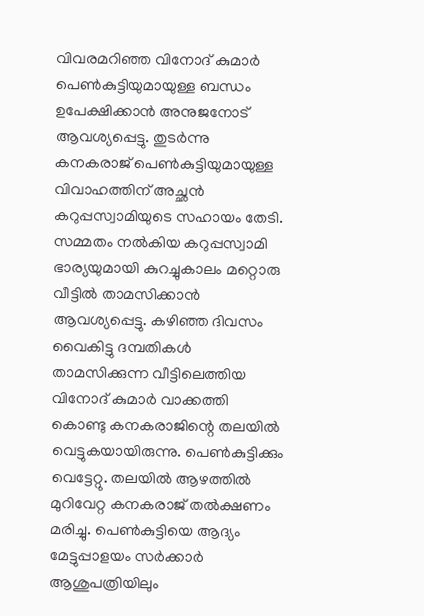വിവരമറിഞ്ഞ വിനോദ് കുമാർ പെൺകുട്ടിയുമായുള്ള ബന്ധം ഉപേക്ഷിക്കാൻ അനുജനോട് ആവശ്യപ്പെട്ടു. തുടർന്നു കനകരാജ് പെൺകുട്ടിയുമായുള്ള വിവാഹത്തിന് അച്ഛൻ കറുപ്പസ്വാമിയുടെ സഹായം തേടി.
സമ്മതം നൽകിയ കറുപ്പസ്വാമി ഭാര്യയുമായി കുറച്ചുകാലം മറ്റൊരു വീട്ടിൽ താമസിക്കാൻ ആവശ്യപ്പെട്ടു. കഴിഞ്ഞ ദിവസം വൈകിട്ടു ദമ്പതികൾ താമസിക്കുന്ന വീട്ടിലെത്തിയ വിനോദ് കുമാർ വാക്കത്തി കൊണ്ടു കനകരാജിന്റെ തലയിൽ വെട്ടുകയായിരുന്നു. പെൺകുട്ടിക്കും വെട്ടേറ്റു. തലയിൽ ആഴത്തിൽ മുറിവേറ്റ കനകരാജ് തൽക്ഷണം മരിച്ചു. പെൺകുട്ടിയെ ആദ്യം മേട്ടുപ്പാളയം സർക്കാർ ആശുപത്രിയിലും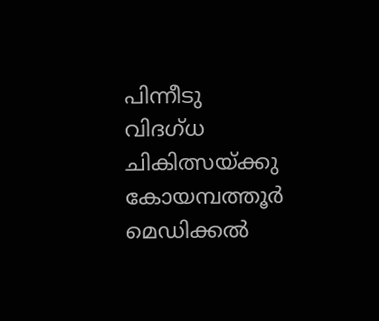പിന്നീടു വിദഗ്ധ ചികിത്സയ്ക്കു കോയമ്പത്തൂർ മെഡിക്കൽ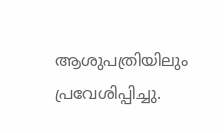ആശുപത്രിയിലും പ്രവേശിപ്പിച്ചു.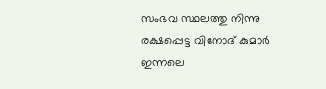സംഭവ സ്ഥലത്തു നിന്നു രക്ഷപ്പെട്ട വിനോദ് കുമാർ ഇന്നലെ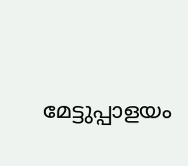മേട്ടുപ്പാളയം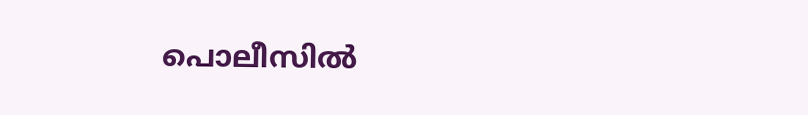പൊലീസിൽ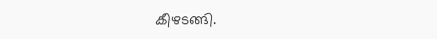കീഴടങ്ങി.